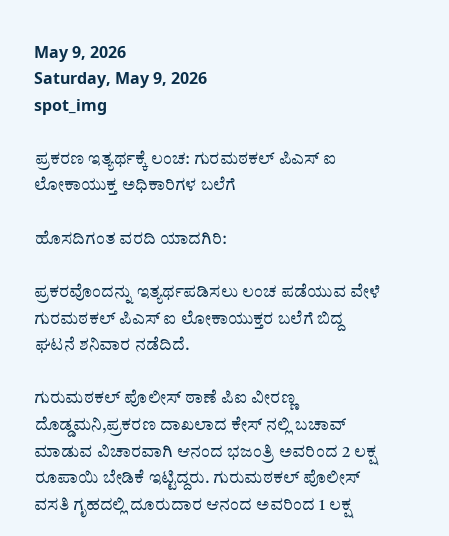May 9, 2026
Saturday, May 9, 2026
spot_img

ಪ್ರಕರಣ ಇತ್ಯರ್ಥಕ್ಕೆ ಲಂಚ: ಗುರಮಠಕಲ್ ಪಿಎಸ್ ಐ ಲೋಕಾಯುಕ್ತ ಅಧಿಕಾರಿಗಳ ಬಲೆಗೆ

ಹೊಸದಿಗಂತ ವರದಿ ಯಾದಗಿರಿ:

ಪ್ರಕರವೊಂದನ್ನು ಇತ್ಯರ್ಥಪಡಿಸಲು ಲಂಚ ಪಡೆಯುವ ವೇಳೆ ಗುರಮಠಕಲ್ ಪಿಎಸ್ ಐ ಲೋಕಾಯುಕ್ತರ ಬಲೆಗೆ ಬಿದ್ದ ಘಟನೆ ಶನಿವಾರ ನಡೆದಿದೆ.

ಗುರುಮಠಕಲ್ ಪೊಲೀಸ್ ಠಾಣೆ ಪಿಐ ವೀರಣ್ಣ ದೊಡ್ಡಮನಿ,ಪ್ರಕರಣ ದಾಖಲಾದ ಕೇಸ್ ನಲ್ಲಿ ಬಚಾವ್ ಮಾಡುವ ವಿಚಾರವಾಗಿ ಆನಂದ ಭಜಂತ್ರಿ ಅವರಿಂದ 2 ಲಕ್ಷ ರೂಪಾಯಿ ಬೇಡಿಕೆ ಇಟ್ಟಿದ್ದರು. ಗುರುಮಠಕಲ್ ಪೊಲೀಸ್ ವಸತಿ ಗೃಹದಲ್ಲಿ ದೂರುದಾರ ಆನಂದ ಅವರಿಂದ 1 ಲಕ್ಷ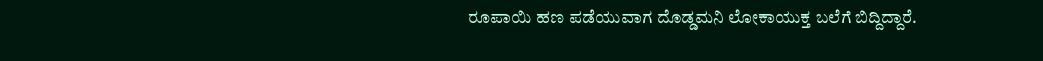ರೂಪಾಯಿ ಹಣ ಪಡೆಯುವಾಗ ದೊಡ್ಡಮನಿ ಲೋಕಾಯುಕ್ತ ಬಲೆಗೆ ಬಿದ್ದಿದ್ದಾರೆ.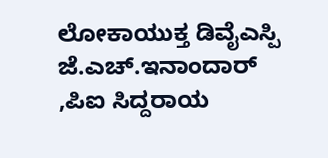ಲೋಕಾಯುಕ್ತ ಡಿವೈಎಸ್ಪಿ ಜೆ.ಎಚ್.ಇನಾಂದಾರ್ ,ಪಿಐ ಸಿದ್ದರಾಯ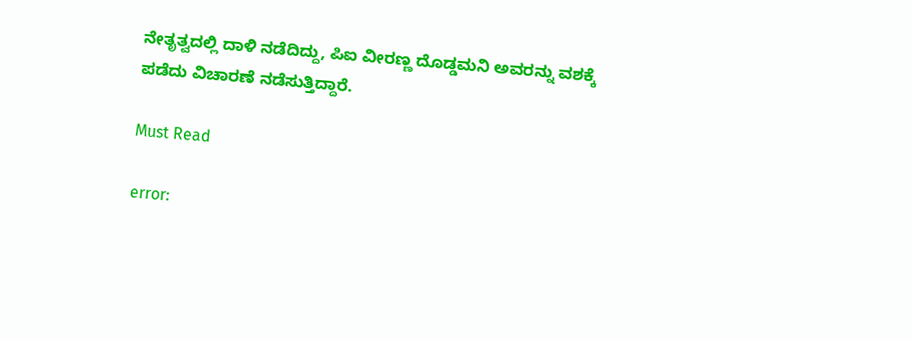ನೇತೃತ್ವದಲ್ಲಿ ದಾಳಿ ನಡೆದಿದ್ದು, ಪಿಐ ವೀರಣ್ಣ ದೊಡ್ಡಮನಿ ಅವರನ್ನು ವಶಕ್ಕೆ ಪಡೆದು ವಿಚಾರಣೆ ನಡೆಸುತ್ತಿದ್ದಾರೆ.

Must Read

error: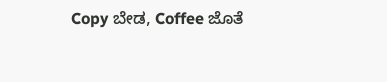Copy ಬೇಡ, Coffee ಜೊತೆ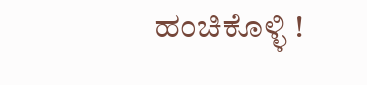ಹಂಚಿಕೊಳ್ಳಿ !